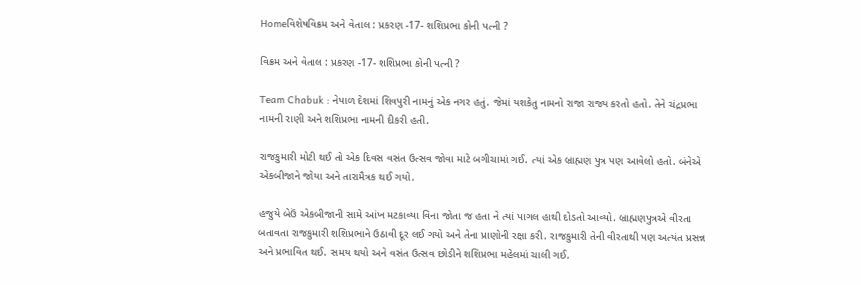Homeવિશેષવિક્રમ અને વેતાલ : પ્રકરણ -17- શશિપ્રભા કોની પત્ની ?

વિક્રમ અને વેતાલ : પ્રકરણ -17- શશિપ્રભા કોની પત્ની ?

Team Chabuk : નેપાળ દેશમાં શિવપુરી નામનું એક નગર હતું. જેમાં યશકેતુ નામનો રાજા રાજ્ય કરતો હતો. તેને ચંદ્રપ્રભા નામની રાણી અને શશિપ્રભા નામની દીકરી હતી.

રાજકુમારી મોટી થઈ તો એક દિવસ વસંત ઉત્સવ જોવા માટે બગીચામાં ગઈ. ત્યાં એક બ્રાહ્મણ પુત્ર પણ આવેલો હતો. બંનેએ એકબીજાને જોયા અને તારામૈત્રક થઈ ગયો.

હજુયે બેઉં એકબીજાની સામે આંખ મટકાવ્યા વિના જોતા જ હતા ને ત્યાં પાગલ હાથી દોડતો આવ્યો. બ્રાહ્મણપુત્રએ વીરતા બતાવતા રાજકુમારી શશિપ્રભાને ઉઠાવી દૂર લઈ ગયો અને તેના પ્રાણોની રક્ષા કરી. રાજકુમારી તેની વીરતાથી પણ અત્યંત પ્રસન્ન અને પ્રભાવિત થઈ. સમય થયો અને વસંત ઉત્સવ છોડીને શશિપ્રભા મહેલમાં ચાલી ગઈ.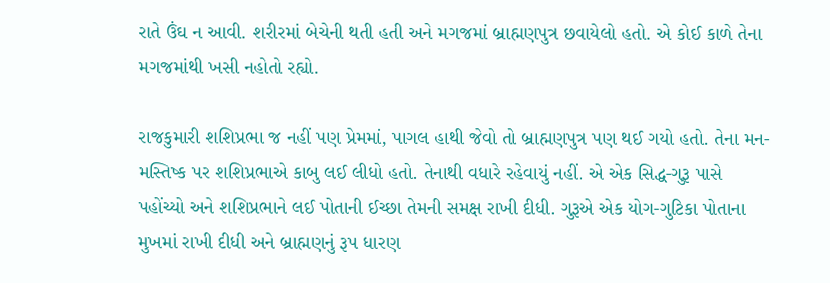રાતે ઉંઘ ન આવી. શરીરમાં બેચેની થતી હતી અને મગજમાં બ્રાહ્મણપુત્ર છવાયેલો હતો. એ કોઈ કાળે તેના મગજમાંથી ખસી નહોતો રહ્યો.

રાજકુમારી શશિપ્રભા જ નહીં પણ પ્રેમમાં, પાગલ હાથી જેવો તો બ્રાહ્મણપુત્ર પણ થઈ ગયો હતો. તેના મન-મસ્તિષ્ક પર શશિપ્રભાએ કાબુ લઈ લીધો હતો. તેનાથી વધારે રહેવાયું નહીં. એ એક સિદ્ધ-ગુરૂ પાસે પહોંચ્યો અને શશિપ્રભાને લઈ પોતાની ઈચ્છા તેમની સમક્ષ રાખી દીધી. ગુરૂએ એક યોગ-ગુટિકા પોતાના મુખમાં રાખી દીધી અને બ્રાહ્મણનું રૂપ ધારણ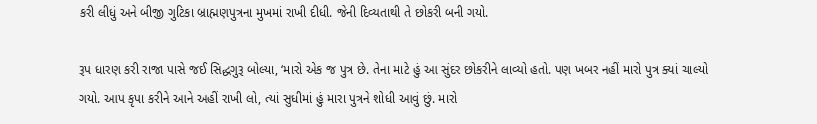કરી લીધું અને બીજી ગુટિકા બ્રાહ્મણપુત્રના મુખમાં રાખી દીધી. જેની દિવ્યતાથી તે છોકરી બની ગયો.

રૂપ ધારણ કરી રાજા પાસે જઈ સિદ્ધગુરૂ બોલ્યા, ‘મારો એક જ પુત્ર છે. તેના માટે હું આ સુંદર છોકરીને લાવ્યો હતો. પણ ખબર નહીં મારો પુત્ર ક્યાં ચાલ્યો ગયો. આપ કૃપા કરીને આને અહીં રાખી લો, ત્યાં સુધીમાં હું મારા પુત્રને શોધી આવું છું. મારો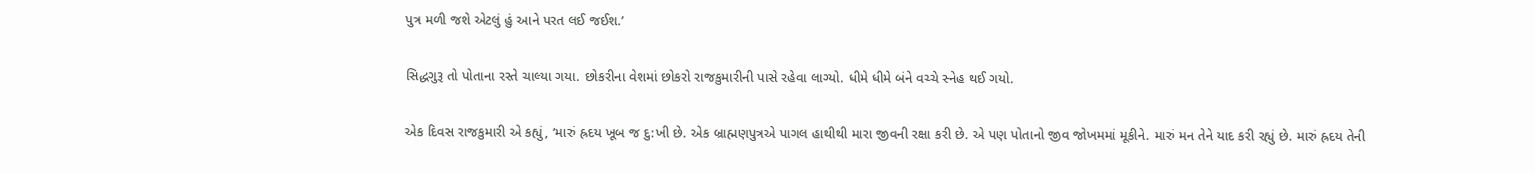પુત્ર મળી જશે એટલું હું આને પરત લઈ જઈશ.’

સિદ્ધગુરૂ તો પોતાના રસ્તે ચાલ્યા ગયા. છોકરીના વેશમાં છોકરો રાજકુમારીની પાસે રહેવા લાગ્યો. ધીમે ધીમે બંને વચ્ચે સ્નેહ થઈ ગયો.

એક દિવસ રાજકુમારી એ કહ્યું, ‘મારું હ્રદય ખૂબ જ દુ:ખી છે. એક બ્રાહ્મણપુત્રએ પાગલ હાથીથી મારા જીવની રક્ષા કરી છે. એ પણ પોતાનો જીવ જોખમમાં મૂકીને. મારું મન તેને યાદ કરી રહ્યું છે. મારું હ્રદય તેની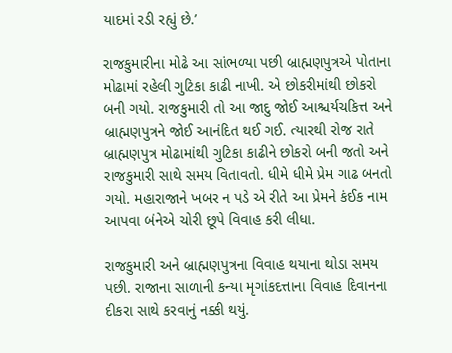યાદમાં રડી રહ્યું છે.’

રાજકુમારીના મોઢે આ સાંભળ્યા પછી બ્રાહ્મણપુત્રએ પોતાના મોઢામાં રહેલી ગુટિકા કાઢી નાખી. એ છોકરીમાંથી છોકરો બની ગયો. રાજકુમારી તો આ જાદુ જોઈ આશ્ચર્યચકિત્ત અને બ્રાહ્મણપુત્રને જોઈ આનંદિત થઈ ગઈ. ત્યારથી રોજ રાતે બ્રાહ્મણપુત્ર મોઢામાંથી ગુટિકા કાઢીને છોકરો બની જતો અને રાજકુમારી સાથે સમય વિતાવતો. ધીમે ધીમે પ્રેમ ગાઢ બનતો ગયો. મહારાજાને ખબર ન પડે એ રીતે આ પ્રેમને કંઈક નામ આપવા બંનેએ ચોરી છૂપે વિવાહ કરી લીધા.

રાજકુમારી અને બ્રાહ્મણપુત્રના વિવાહ થયાના થોડા સમય પછી. રાજાના સાળાની કન્યા મૃગાંકદત્તાના વિવાહ દિવાનના દીકરા સાથે કરવાનું નક્કી થયું.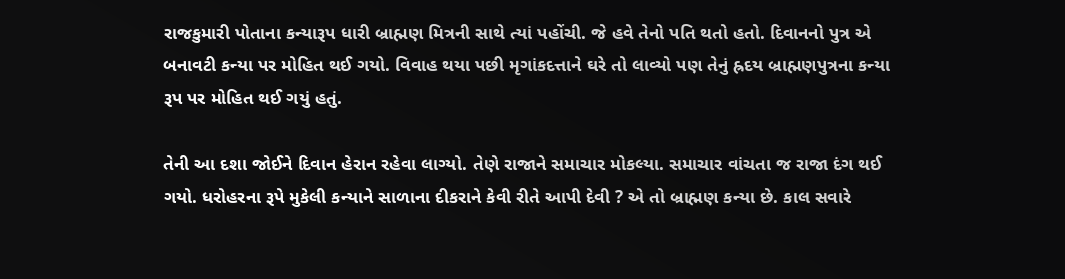રાજકુમારી પોતાના કન્યારૂપ ધારી બ્રાહ્મણ મિત્રની સાથે ત્યાં પહોંચી. જે હવે તેનો પતિ થતો હતો. દિવાનનો પુત્ર એ બનાવટી કન્યા પર મોહિત થઈ ગયો. વિવાહ થયા પછી મૃગાંકદત્તાને ઘરે તો લાવ્યો પણ તેનું હ્રદય બ્રાહ્મણપુત્રના કન્યા રૂપ પર મોહિત થઈ ગયું હતું.

તેની આ દશા જોઈને દિવાન હેરાન રહેવા લાગ્યો. તેણે રાજાને સમાચાર મોકલ્યા. સમાચાર વાંચતા જ રાજા દંગ થઈ ગયો. ધરોહરના રૂપે મુકેલી કન્યાને સાળાના દીકરાને કેવી રીતે આપી દેવી ? એ તો બ્રાહ્મણ કન્યા છે. કાલ સવારે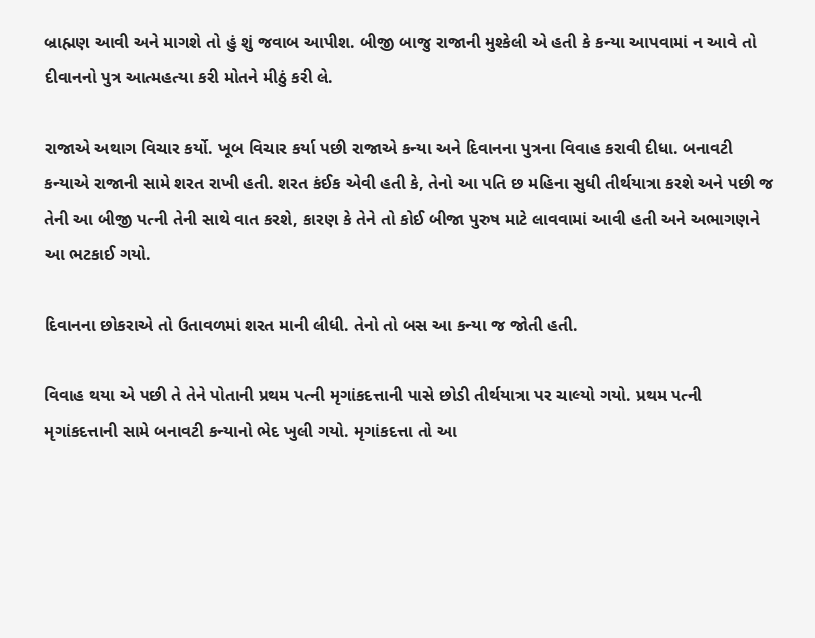બ્રાહ્મણ આવી અને માગશે તો હું શું જવાબ આપીશ. બીજી બાજુ રાજાની મુશ્કેલી એ હતી કે કન્યા આપવામાં ન આવે તો દીવાનનો પુત્ર આત્મહત્યા કરી મોતને મીઠું કરી લે.

રાજાએ અથાગ વિચાર કર્યો. ખૂબ વિચાર કર્યા પછી રાજાએ કન્યા અને દિવાનના પુત્રના વિવાહ કરાવી દીધા. બનાવટી કન્યાએ રાજાની સામે શરત રાખી હતી. શરત કંઈક એવી હતી કે, તેનો આ પતિ છ મહિના સુધી તીર્થયાત્રા કરશે અને પછી જ તેની આ બીજી પત્ની તેની સાથે વાત કરશે, કારણ કે તેને તો કોઈ બીજા પુરુષ માટે લાવવામાં આવી હતી અને અભાગણને આ ભટકાઈ ગયો.

દિવાનના છોકરાએ તો ઉતાવળમાં શરત માની લીધી. તેનો તો બસ આ કન્યા જ જોતી હતી.

વિવાહ થયા એ પછી તે તેને પોતાની પ્રથમ પત્ની મૃગાંકદત્તાની પાસે છોડી તીર્થયાત્રા પર ચાલ્યો ગયો. પ્રથમ પત્ની મૃગાંકદત્તાની સામે બનાવટી કન્યાનો ભેદ ખુલી ગયો. મૃગાંકદત્તા તો આ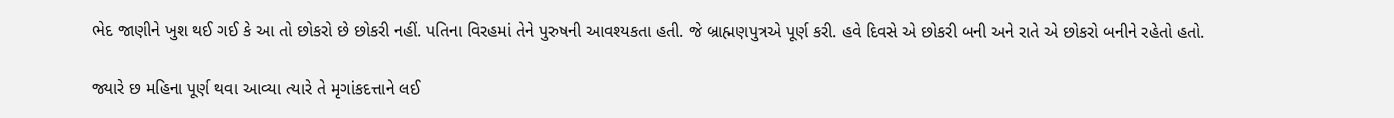ભેદ જાણીને ખુશ થઈ ગઈ કે આ તો છોકરો છે છોકરી નહીં. પતિના વિરહમાં તેને પુરુષની આવશ્યકતા હતી. જે બ્રાહ્મણપુત્રએ પૂર્ણ કરી. હવે દિવસે એ છોકરી બની અને રાતે એ છોકરો બનીને રહેતો હતો.

જ્યારે છ મહિના પૂર્ણ થવા આવ્યા ત્યારે તે મૃગાંકદત્તાને લઈ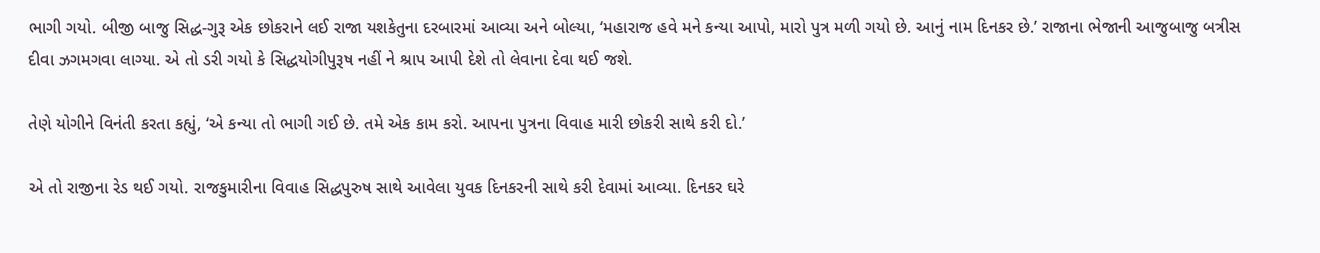ભાગી ગયો. બીજી બાજુ સિદ્ધ-ગુરૂ એક છોકરાને લઈ રાજા યશકેતુના દરબારમાં આવ્યા અને બોલ્યા, ‘મહારાજ હવે મને કન્યા આપો, મારો પુત્ર મળી ગયો છે. આનું નામ દિનકર છે.’ રાજાના ભેજાની આજુબાજુ બત્રીસ દીવા ઝગમગવા લાગ્યા. એ તો ડરી ગયો કે સિદ્ધયોગીપુરૂષ નહીં ને શ્રાપ આપી દેશે તો લેવાના દેવા થઈ જશે.

તેણે યોગીને વિનંતી કરતા કહ્યું, ‘એ કન્યા તો ભાગી ગઈ છે. તમે એક કામ કરો. આપના પુત્રના વિવાહ મારી છોકરી સાથે કરી દો.’

એ તો રાજીના રેડ થઈ ગયો. રાજકુમારીના વિવાહ સિદ્ધપુરુષ સાથે આવેલા યુવક દિનકરની સાથે કરી દેવામાં આવ્યા. દિનકર ઘરે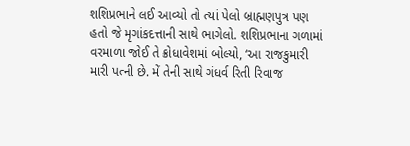શશિપ્રભાને લઈ આવ્યો તો ત્યાં પેલો બ્રાહ્મણપુત્ર પણ હતો જે મૃગાંકદત્તાની સાથે ભાગેલો. શશિપ્રભાના ગળામાં વરમાળા જોઈ તે ક્રોધાવેશમાં બોલ્યો, ‘આ રાજકુમારી મારી પત્ની છે. મેં તેની સાથે ગંધર્વ રિતી રિવાજ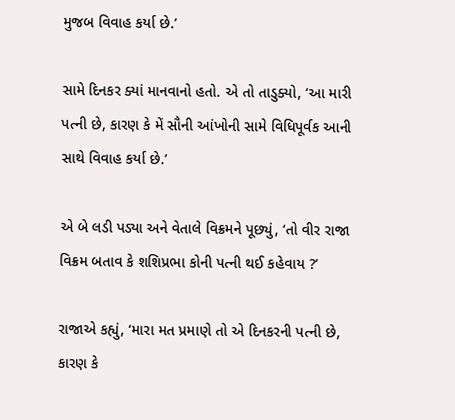મુજબ વિવાહ કર્યા છે.’

સામે દિનકર ક્યાં માનવાનો હતો. એ તો તાડુક્યો, ‘આ મારી પત્ની છે, કારણ કે મેં સૌની આંખોની સામે વિધિપૂર્વક આની સાથે વિવાહ કર્યા છે.’

એ બે લડી પડ્યા અને વેતાલે વિક્રમને પૂછ્યું, ‘તો વીર રાજા વિક્રમ બતાવ કે શશિપ્રભા કોની પત્ની થઈ કહેવાય ?’

રાજાએ કહ્યું, ‘મારા મત પ્રમાણે તો એ દિનકરની પત્ની છે, કારણ કે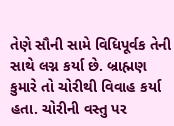તેણે સૌની સામે વિધિપૂર્વક તેની સાથે લગ્ન કર્યા છે. બ્રાહ્મણ કુમારે તો ચોરીથી વિવાહ કર્યા હતા. ચોરીની વસ્તુ પર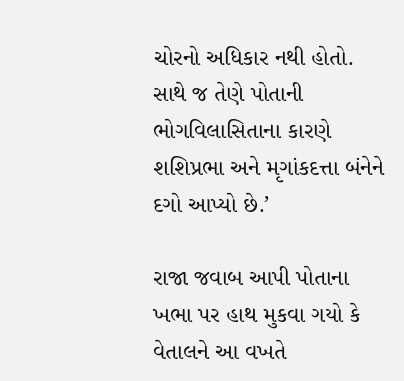ચોરનો અધિકાર નથી હોતો. સાથે જ તેણે પોતાની ભોગવિલાસિતાના કારણે શશિપ્રભા અને મૃગાંકદત્તા બંનેને દગો આપ્યો છે.’

રાજા જવાબ આપી પોતાના ખભા પર હાથ મુકવા ગયો કે વેતાલને આ વખતે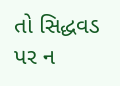તો સિદ્ધવડ પર ન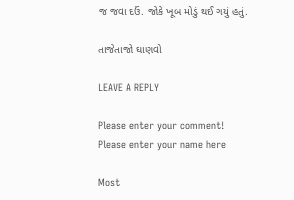જ જવા દઉં. જોકે ખૂબ મોડું થઈ ગયું હતું.

તાજેતાજો ઘાણવો

LEAVE A REPLY

Please enter your comment!
Please enter your name here

Most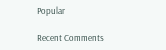Popular

Recent Comments